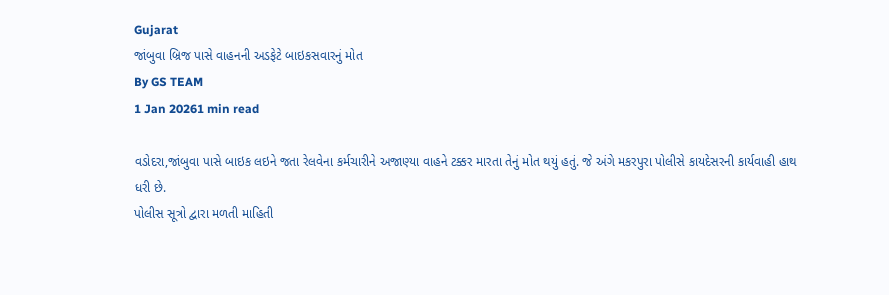Gujarat
જાંબુવા બ્રિજ પાસે વાહનની અડફેટે બાઇકસવારનું મોત
By GS TEAM
1 Jan 20261 min read

વડોદરા,જાંબુવા પાસે બાઇક લઇને જતા રેલવેના કર્મચારીને અજાણ્યા વાહને ટક્કર મારતા તેનું મોત થયું હતું. જે અંગે મકરપુરા પોલીસે કાયદેસરની કાર્યવાહી હાથ ધરી છે.
પોલીસ સૂત્રો દ્વારા મળતી માહિતી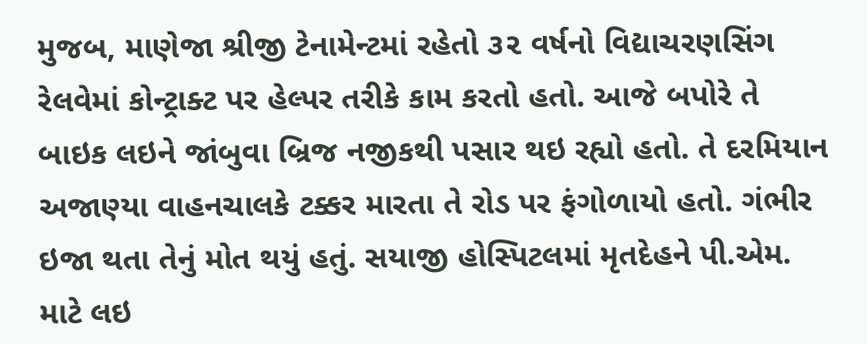મુજબ, માણેજા શ્રીજી ટેનામેન્ટમાં રહેતો ૩૨ વર્ષનો વિદ્યાચરણસિંગ રેલવેમાં કોન્ટ્રાક્ટ પર હેલ્પર તરીકે કામ કરતો હતો. આજે બપોરે તે બાઇક લઇને જાંબુવા બ્રિજ નજીકથી પસાર થઇ રહ્યો હતો. તે દરમિયાન અજાણ્યા વાહનચાલકે ટક્કર મારતા તે રોડ પર ફંગોળાયો હતો. ગંભીર ઇજા થતા તેનું મોત થયું હતું. સયાજી હોસ્પિટલમાં મૃતદેહને પી.એમ. માટે લઇ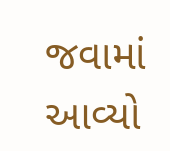જવામાં આવ્યો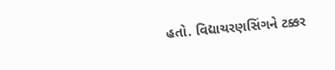હતો. વિદ્યાચરણસિંગને ટક્કર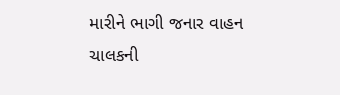મારીને ભાગી જનાર વાહન ચાલકની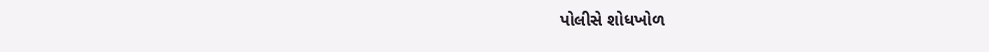પોલીસે શોધખોળ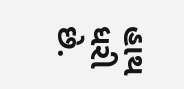હાથ ધરી છે.